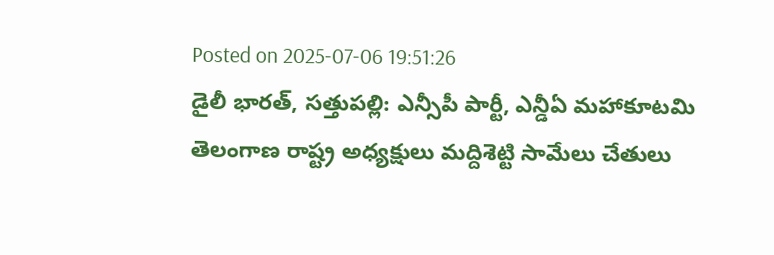Posted on 2025-07-06 19:51:26
డైలీ భారత్, సత్తుపల్లి: ఎన్సీపీ పార్టీ, ఎన్డీఏ మహాకూటమి తెలంగాణ రాష్ట్ర అధ్యక్షులు మద్దిశెట్టి సామేలు చేతులు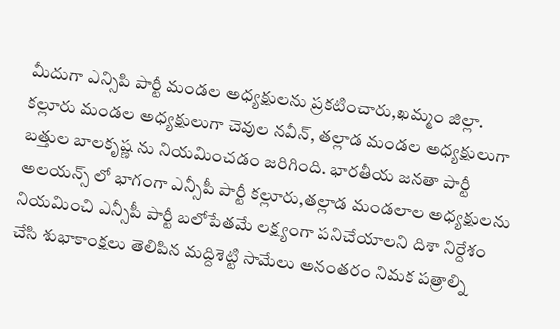మీదుగా ఎన్సిపి పార్టీ మండల అధ్యక్షులను ప్రకటించారు,ఖమ్మం జిల్లా. కల్లూరు మండల అధ్యక్షులుగా చెవుల నవీన్, తల్లాడ మండల అధ్యక్షులుగా బత్తుల బాలకృష్ణ ను నియమించడం జరిగింది. భారతీయ జనతా పార్టీ అలయన్స్ లో భాగంగా ఎన్సీపీ పార్టీ కల్లూరు,తల్లాడ మండలాల అధ్యక్షులను నియమించి ఎన్సీపీ పార్టీ బలోపేతమే లక్ష్యంగా పనిచేయాలని దిశా నిర్దేశం చేసి శుభాకాంక్షలు తెలిపిన మద్దిశెట్టి సామేలు అనంతరం నిమక పత్రాల్ని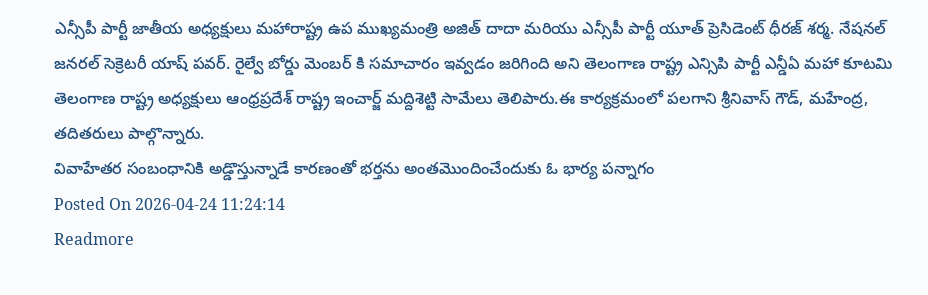ఎన్సీపీ పార్టీ జాతీయ అధ్యక్షులు మహారాష్ట్ర ఉప ముఖ్యమంత్రి అజిత్ దాదా మరియు ఎన్సీపీ పార్టీ యూత్ ప్రెసిడెంట్ ధీరజ్ శర్మ. నేషనల్ జనరల్ సెక్రెటరీ యాష్ పవర్. రైల్వే బోర్డు మెంబర్ కి సమాచారం ఇవ్వడం జరిగింది అని తెలంగాణ రాష్ట్ర ఎన్సిపి పార్టీ ఎన్డీఏ మహా కూటమి తెలంగాణ రాష్ట్ర అధ్యక్షులు ఆంధ్రప్రదేశ్ రాష్ట్ర ఇంచార్జ్ మద్దిశెట్టి సామేలు తెలిపారు.ఈ కార్యక్రమంలో పలగాని శ్రీనివాస్ గౌడ్, మహేంద్ర, తదితరులు పాల్గొన్నారు.
వివాహేతర సంబంధానికి అడ్డొస్తున్నాడే కారణంతో భర్తను అంతమొందించేందుకు ఓ భార్య పన్నాగం
Posted On 2026-04-24 11:24:14
Readmore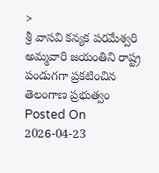>
శ్రీ వాసవి కన్యక పరమేశ్వరి అమ్మవారి జయంతిని రాష్ట్ర పండుగగా ప్రకటించిన తెలంగాణ ప్రభుత్వం
Posted On 2026-04-23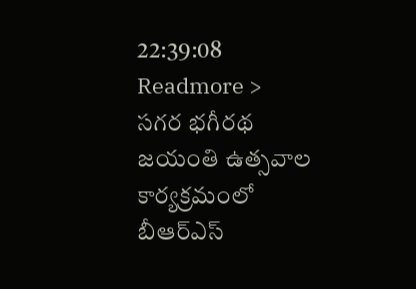22:39:08
Readmore >
సగర భగీరథ జయంతి ఉత్సవాల కార్యక్రమంలో బీఆర్ఎస్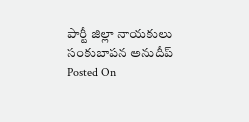పార్టీ జిల్లా నాయకులు సంకుబాపన అనుదీప్
Posted On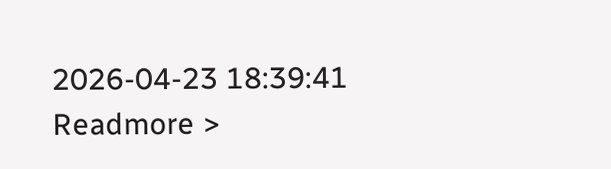2026-04-23 18:39:41
Readmore >